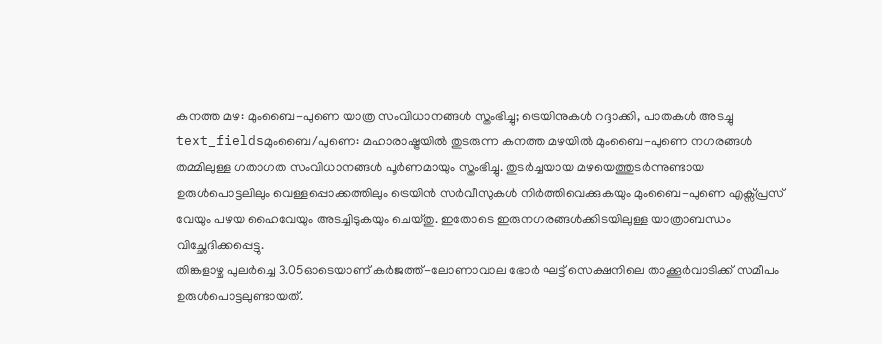കനത്ത മഴ: മുംബൈ-പുണെ യാത്ര സംവിധാനങ്ങൾ സ്തംഭിച്ചു; ട്രെയിനുകൾ റദ്ദാക്കി, പാതകൾ അടച്ചു
text_fieldsമുംബൈ/പുണെ: മഹാരാഷ്ട്രയിൽ തുടരുന്ന കനത്ത മഴയിൽ മുംബൈ-പുണെ നഗരങ്ങൾ തമ്മിലുള്ള ഗതാഗത സംവിധാനങ്ങൾ പൂർണമായും സ്തംഭിച്ചു. തുടർച്ചയായ മഴയെത്തുടർന്നുണ്ടായ ഉരുൾപൊട്ടലിലും വെള്ളപ്പൊക്കത്തിലും ട്രെയിൻ സർവീസുകൾ നിർത്തിവെക്കുകയും മുംബൈ-പുണെ എക്സ്പ്രസ് വേയും പഴയ ഹൈവേയും അടച്ചിടുകയും ചെയ്തു. ഇതോടെ ഇരുനഗരങ്ങൾക്കിടയിലുള്ള യാത്രാബന്ധം വിച്ഛേദിക്കപ്പെട്ടു.
തിങ്കളാഴ്ച പുലർച്ചെ 3.05ഓടെയാണ് കർജത്ത്-ലോണാവാല ഭോർ ഘട്ട് സെക്ഷനിലെ താക്കൂർവാടിക്ക് സമീപം ഉരുൾപൊട്ടലുണ്ടായത്.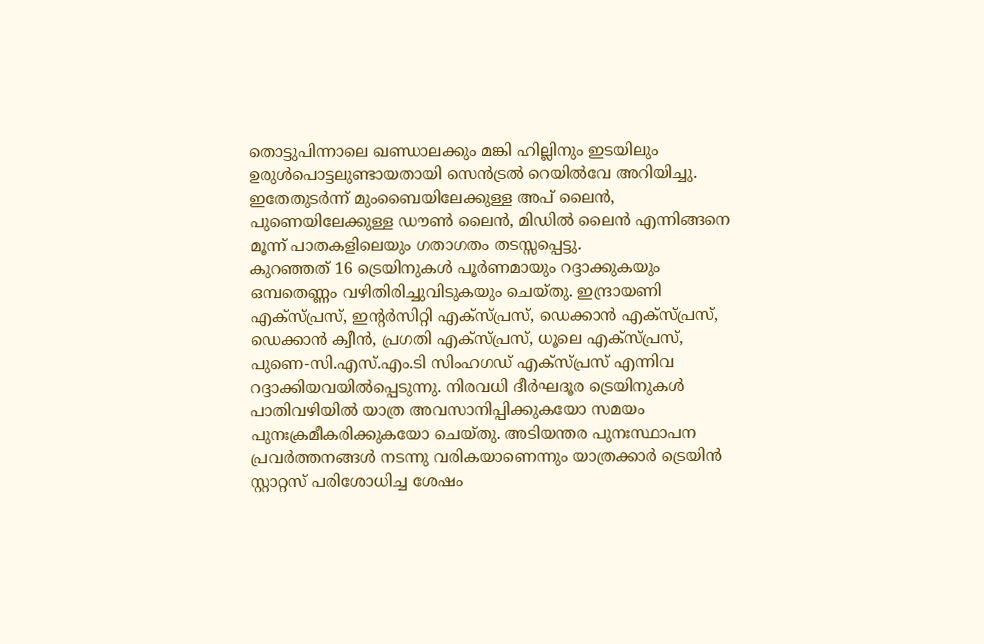തൊട്ടുപിന്നാലെ ഖണ്ഡാലക്കും മങ്കി ഹില്ലിനും ഇടയിലും ഉരുൾപൊട്ടലുണ്ടായതായി സെൻട്രൽ റെയിൽവേ അറിയിച്ചു. ഇതേതുടർന്ന് മുംബൈയിലേക്കുള്ള അപ് ലൈൻ, പുണെയിലേക്കുള്ള ഡൗൺ ലൈൻ, മിഡിൽ ലൈൻ എന്നിങ്ങനെ മൂന്ന് പാതകളിലെയും ഗതാഗതം തടസ്സപ്പെട്ടു.
കുറഞ്ഞത് 16 ട്രെയിനുകൾ പൂർണമായും റദ്ദാക്കുകയും ഒമ്പതെണ്ണം വഴിതിരിച്ചുവിടുകയും ചെയ്തു. ഇന്ദ്രായണി എക്സ്പ്രസ്, ഇന്റർസിറ്റി എക്സ്പ്രസ്, ഡെക്കാൻ എക്സ്പ്രസ്, ഡെക്കാൻ ക്വീൻ, പ്രഗതി എക്സ്പ്രസ്, ധൂലെ എക്സ്പ്രസ്, പുണെ-സി.എസ്.എം.ടി സിംഹഗഡ് എക്സ്പ്രസ് എന്നിവ റദ്ദാക്കിയവയിൽപ്പെടുന്നു. നിരവധി ദീർഘദൂര ട്രെയിനുകൾ പാതിവഴിയിൽ യാത്ര അവസാനിപ്പിക്കുകയോ സമയം പുനഃക്രമീകരിക്കുകയോ ചെയ്തു. അടിയന്തര പുനഃസ്ഥാപന പ്രവർത്തനങ്ങൾ നടന്നു വരികയാണെന്നും യാത്രക്കാർ ട്രെയിൻ സ്റ്റാറ്റസ് പരിശോധിച്ച ശേഷം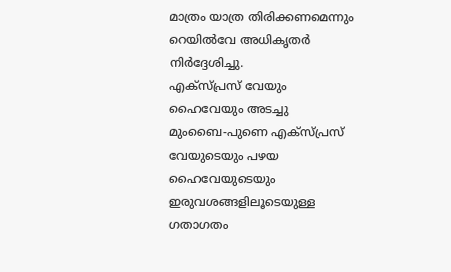മാത്രം യാത്ര തിരിക്കണമെന്നും റെയിൽവേ അധികൃതർ നിർദ്ദേശിച്ചു.
എക്സ്പ്രസ് വേയും ഹൈവേയും അടച്ചു
മുംബൈ-പുണെ എക്സ്പ്രസ് വേയുടെയും പഴയ ഹൈവേയുടെയും ഇരുവശങ്ങളിലൂടെയുള്ള ഗതാഗതം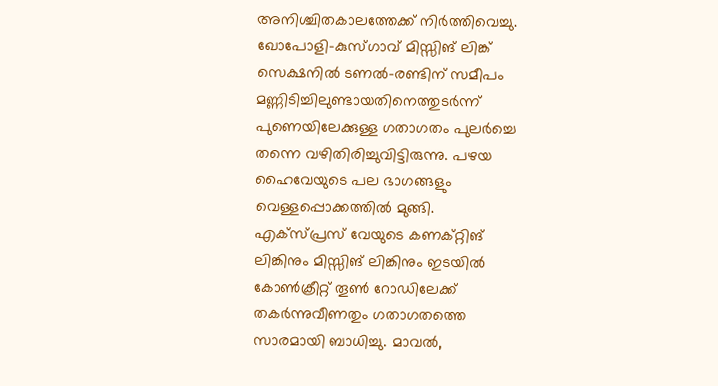അനിശ്ചിതകാലത്തേക്ക് നിർത്തിവെച്ചു. ഖോപോളി-കുസ്ഗാവ് മിസ്സിങ് ലിങ്ക് സെക്ഷനിൽ ടണൽ-രണ്ടിന് സമീപം മണ്ണിടിച്ചിലുണ്ടായതിനെത്തുടർന്ന് പുണെയിലേക്കുള്ള ഗതാഗതം പുലർച്ചെ തന്നെ വഴിതിരിച്ചുവിട്ടിരുന്നു. പഴയ ഹൈവേയുടെ പല ഭാഗങ്ങളും വെള്ളപ്പൊക്കത്തിൽ മുങ്ങി.
എക്സ്പ്രസ് വേയുടെ കണക്റ്റിങ് ലിങ്കിനും മിസ്സിങ് ലിങ്കിനും ഇടയിൽ കോൺക്രീറ്റ് തൂൺ റോഡിലേക്ക് തകർന്നുവീണതും ഗതാഗതത്തെ സാരമായി ബാധിച്ചു. മാവൽ,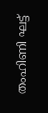തംഹിണി ഘട്ട്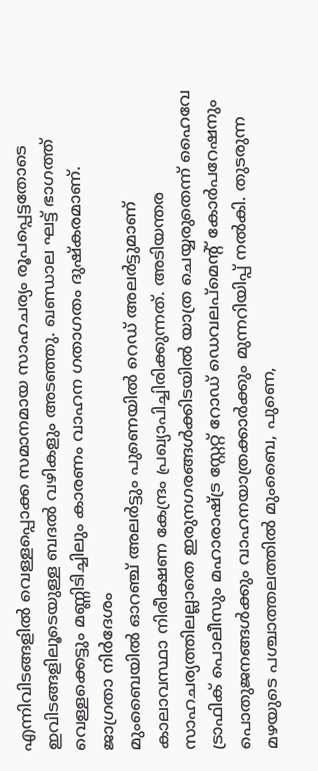എന്നിവിടങ്ങളിൽ വെള്ളപ്പൊക്ക സമാനമായ സാഹചര്യം രൂപപ്പെട്ടതോടെ ഇവിടങ്ങളിലൂടെയുള്ള ബദൽ വഴികളും അടഞ്ഞു. ഖണ്ഡാല ഘട്ട് ഭാഗത്ത് വെള്ളക്കെട്ടും മണ്ണിടിച്ചിലും കാരണം വാഹന ഗതാഗതം ദുഷ്കരമാണ്.
ജാഗ്രതാ നിർദേശം
മുംബൈയിൽ ഓറഞ്ച് അലർട്ടും പുണെയിൽ റെഡ് അലർട്ടുമാണ് കാലാവസ്ഥാ നിരീക്ഷണ കേന്ദ്രം പ്രഖ്യാപിച്ചിരിക്കുന്നത്. അടിയന്തര സാഹചര്യത്തിലല്ലാതെ ഇരുനഗരങ്ങൾക്കിടയിൽ യാത്ര ചെയ്യരുതെന്ന് ഹൈവേ ട്രാഫിക് പൊലീസും മഹാരാഷ്ട്ര സ്റ്റേറ്റ് റോഡ് ഡെവലപ്മെന്റ് കോർപറേഷനും പൊതുജനങ്ങൾക്കും വാഹനയാത്രക്കാർക്കും മുന്നറിയിപ്പ് നൽകി. തുടരുന്ന മഴയുടെ പശ്ചാത്തലത്തിൽ മുംബൈ, പുണെ,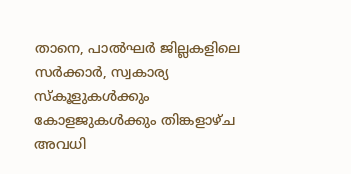താനെ, പാൽഘർ ജില്ലകളിലെ സർക്കാർ, സ്വകാര്യ സ്കൂളുകൾക്കും കോളജുകൾക്കും തിങ്കളാഴ്ച അവധി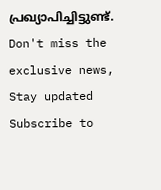പ്രഖ്യാപിച്ചിട്ടുണ്ട്.
Don't miss the exclusive news, Stay updated
Subscribe to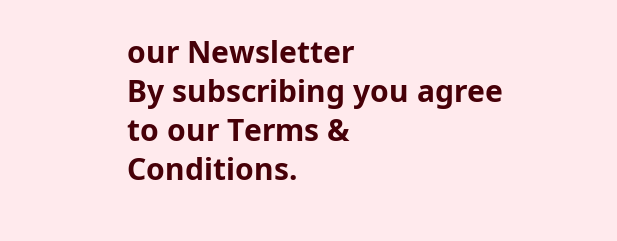our Newsletter
By subscribing you agree to our Terms & Conditions.